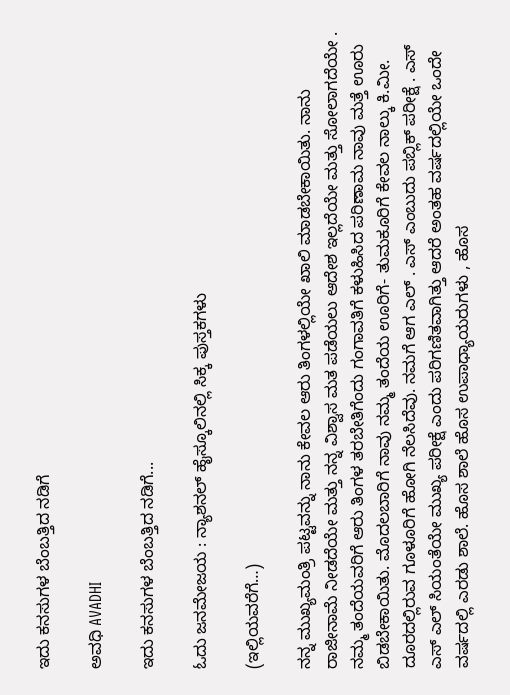ಇದು ಕನಸುಗಳ ಬೆಂಬತ್ತಿದ ನಡಿಗೆ‍

ಅವಧಿ AVADHI

ಇದು ಕನಸುಗಳ ಬೆಂಬತ್ತಿದ ನಡಿಗೆ...

ಓದು ಜನಮೇಜಯ : ನ್ಯಾಶನಲ್ ಹೈಸ್ಕೂಲಿನಲ್ಲಿ ಸಿಕ್ಕ ಪುಸ್ತಕಗಳು

(ಇಲ್ಲಿಯವರೆಗೆ…)

ನನ್ನ ಮುಖ್ಯಮಂತ್ರಿ ಪಟ್ಟವನ್ನು ನಾನು ಕೇವಲ ಆರು ತಿಂಗಳಲ್ಲಿಯೇ ಖಾಲಿ ಮಾಡಬೇಕಾಯಿತು. ನಾನು ರಾಜೀನಾಮೆ ನೀಡದೆಯೇ ಮತ್ತು ನನ್ನ ವಿಶ್ವಾಸ ಮತ ಪಡೆಯಲು ಆದೇಶ ಇಲ್ಲದೆಯೇ ಮತ್ತು ಸೋಲಾಗದೆಯೇ . ನಮ್ಮ ತಂದೆಯವರಿಗೆ ಆರು ತಿಂಗಳ ತರಬೇತಿಗೆಂದು ಗಂಗಾವತಿಗೆ ಕಳುಹಿಸಿದ ಪರಿಣಾಮ ನಾವು ಮತ್ತೆ ಊರು ಬಿಡಬೇಕಾಯಿತು. ಮೊದಲಬಾರಿಗೆ ನಾವು ನಮ್ಮ ತಂದೆಯ ಊರಿಗೆ- ತುಮಕೂರಿಗೆ ಕೇವಲ ನಾಲ್ಕು ಕಿ.ಮೀ. ದೂರದಲ್ಲಿರುವ ಗೂಳೂರಿಗೆ ಹೋಗಿ ನೆಲಸಿದೆವು. ನಮಗೆ ಆಗ ಎಲ್ . ಎಸ್ ಎಂಬುದು ಪಬ್ಲಿಕ್ ಪರೀಕ್ಷೆ . ಎಸ್ ಎಸ್ ಎಲ್ ಸಿಯಂತೆಯೇ ಮುಖ್ಯ ಪರೀಕ್ಷೆ ಎಂದು ಪರಿಗಣಿತವಾಗಿತ್ತು ಆದರೆ ಅಂತಹ ವರ್ಷದಲ್ಲಿಯೇ ಒಂದೇ ವರ್ಷದಲ್ಲಿ ಎರಡು ಶಾಲೆ. ಹೊಸ ಶಾಲೆ ಹೊಸ ಉಪಾಧ್ಯಾಯರುಗಳು , ಹೊಸ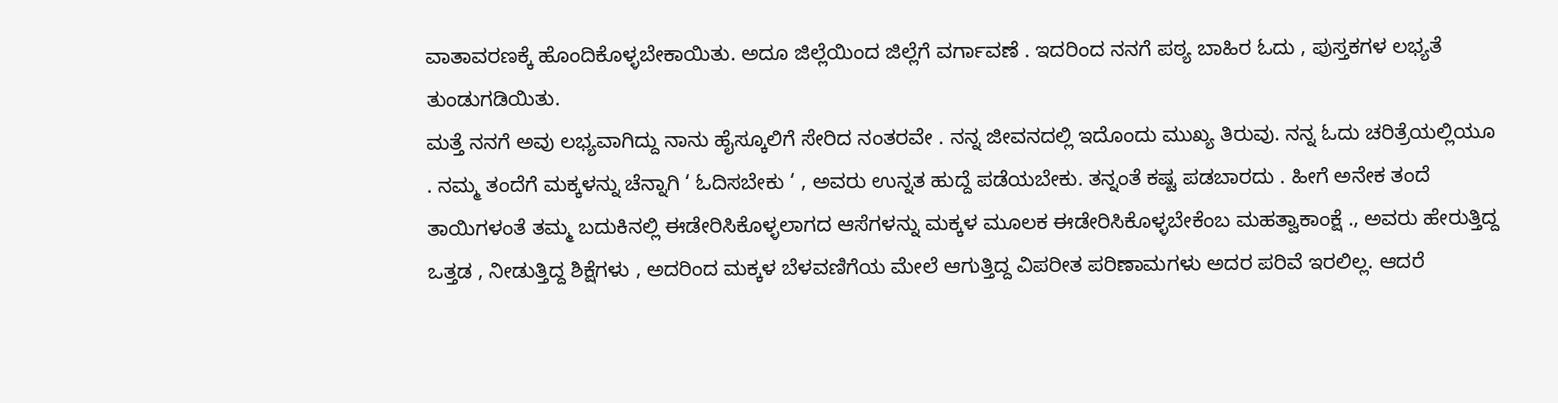ವಾತಾವರಣಕ್ಕೆ ಹೊಂದಿಕೊಳ್ಳಬೇಕಾಯಿತು. ಅದೂ ಜಿಲ್ಲೆಯಿಂದ ಜಿಲ್ಲೆಗೆ ವರ್ಗಾವಣೆ . ಇದರಿಂದ ನನಗೆ ಪಠ್ಯ ಬಾಹಿರ ಓದು , ಪುಸ್ತಕಗಳ ಲಭ್ಯತೆ ತುಂಡುಗಡಿಯಿತು.
ಮತ್ತೆ ನನಗೆ ಅವು ಲಭ್ಯವಾಗಿದ್ದು ನಾನು ಹೈಸ್ಕೂಲಿಗೆ ಸೇರಿದ ನಂತರವೇ . ನನ್ನ ಜೀವನದಲ್ಲಿ ಇದೊಂದು ಮುಖ್ಯ ತಿರುವು. ನನ್ನ ಓದು ಚರಿತ್ರೆಯಲ್ಲಿಯೂ . ನಮ್ಮ ತಂದೆಗೆ ಮಕ್ಕಳನ್ನು ಚೆನ್ನಾಗಿ ‘ ಓದಿಸಬೇಕು ‘ , ಅವರು ಉನ್ನತ ಹುದ್ದೆ ಪಡೆಯಬೇಕು. ತನ್ನಂತೆ ಕಷ್ಟ ಪಡಬಾರದು . ಹೀಗೆ ಅನೇಕ ತಂದೆ ತಾಯಿಗಳಂತೆ ತಮ್ಮ ಬದುಕಿನಲ್ಲಿ ಈಡೇರಿಸಿಕೊಳ್ಳಲಾಗದ ಆಸೆಗಳನ್ನು ಮಕ್ಕಳ ಮೂಲಕ ಈಡೇರಿಸಿಕೊಳ್ಳಬೇಕೆಂಬ ಮಹತ್ವಾಕಾಂಕ್ಷೆ ., ಅವರು ಹೇರುತ್ತಿದ್ದ ಒತ್ತಡ , ನೀಡುತ್ತಿದ್ದ ಶಿಕ್ಷೆಗಳು , ಅದರಿಂದ ಮಕ್ಕಳ ಬೆಳವಣಿಗೆಯ ಮೇಲೆ ಆಗುತ್ತಿದ್ದ ವಿಪರೀತ ಪರಿಣಾಮಗಳು ಅದರ ಪರಿವೆ ಇರಲಿಲ್ಲ. ಆದರೆ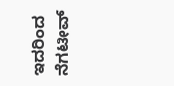ಇದರಿಂದ ನೆಗಟೀವ್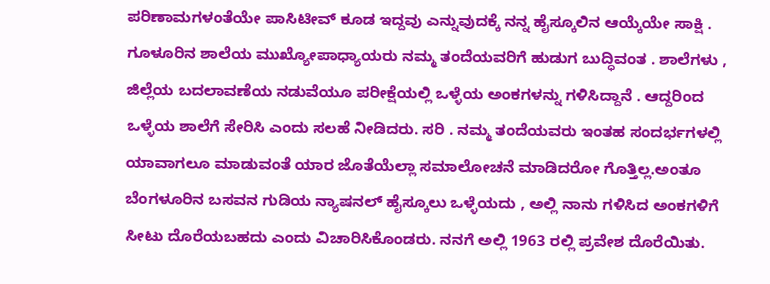ಪರಿಣಾಮಗಳಂತೆಯೇ ಪಾಸಿಟೀವ್ ಕೂಡ ಇದ್ದವು ಎನ್ನುವುದಕ್ಕೆ ನನ್ನ ಹೈಸ್ಕೂಲಿನ ಆಯ್ಕೆಯೇ ಸಾಕ್ಷಿ . ಗೂಳೂರಿನ ಶಾಲೆಯ ಮುಖ್ಯೋಪಾಧ್ಯಾಯರು ನಮ್ಮ ತಂದೆಯವರಿಗೆ ಹುಡುಗ ಬುದ್ಧಿವಂತ . ಶಾಲೆಗಳು , ಜಿಲ್ಲೆಯ ಬದಲಾವಣೆಯ ನಡುವೆಯೂ ಪರೀಕ್ಷೆಯಲ್ಲಿ ಒಳ್ಳೆಯ ಅಂಕಗಳನ್ನು ಗಳಿಸಿದ್ದಾನೆ . ಆದ್ದರಿಂದ ಒಳ್ಳೆಯ ಶಾಲೆಗೆ ಸೇರಿಸಿ ಎಂದು ಸಲಹೆ ನೀಡಿದರು. ಸರಿ . ನಮ್ಮ ತಂದೆಯವರು ಇಂತಹ ಸಂದರ್ಭಗಳಲ್ಲಿ ಯಾವಾಗಲೂ ಮಾಡುವಂತೆ ಯಾರ ಜೊತೆಯೆಲ್ಲಾ ಸಮಾಲೋಚನೆ ಮಾಡಿದರೋ ಗೊತ್ತಿಲ್ಲ.ಅಂತೂ ಬೆಂಗಳೂರಿನ ಬಸವನ ಗುಡಿಯ ನ್ಯಾಷನಲ್ ಹೈಸ್ಕೂಲು ಒಳ್ಳೆಯದು , ಅಲ್ಲಿ ನಾನು ಗಳಿಸಿದ ಅಂಕಗಳಿಗೆ ಸೀಟು ದೊರೆಯಬಹದು ಎಂದು ವಿಚಾರಿಸಿಕೊಂಡರು. ನನಗೆ ಅಲ್ಲಿ 1963 ರಲ್ಲಿ ಪ್ರವೇಶ ದೊರೆಯಿತು.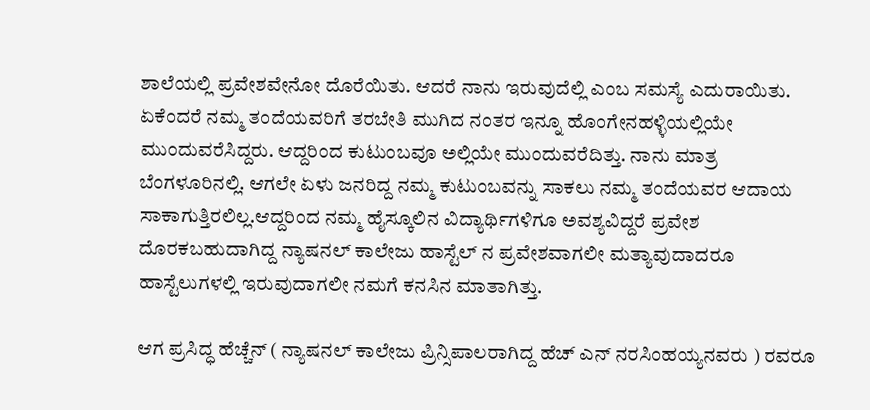ಶಾಲೆಯಲ್ಲಿ ಪ್ರವೇಶವೇನೋ ದೊರೆಯಿತು. ಆದರೆ ನಾನು ಇರುವುದೆಲ್ಲಿ ಎಂಬ ಸಮಸ್ಯೆ ಎದುರಾಯಿತು. ಏಕೆಂದರೆ ನಮ್ಮ ತಂದೆಯವರಿಗೆ ತರಬೇತಿ ಮುಗಿದ ನಂತರ ಇನ್ನೂ ಹೊಂಗೇನಹಳ್ಳಿಯಲ್ಲಿಯೇ ಮುಂದುವರೆಸಿದ್ದರು. ಆದ್ದರಿಂದ ಕುಟುಂಬವೂ ಅಲ್ಲಿಯೇ ಮುಂದುವರೆದಿತ್ತು. ನಾನು ಮಾತ್ರ ಬೆಂಗಳೂರಿನಲ್ಲಿ. ಆಗಲೇ ಏಳು ಜನರಿದ್ದ ನಮ್ಮ ಕುಟುಂಬವನ್ನು ಸಾಕಲು ನಮ್ಮ ತಂದೆಯವರ ಆದಾಯ ಸಾಕಾಗುತ್ತಿರಲಿಲ್ಲ.ಆದ್ದರಿಂದ ನಮ್ಮ ಹೈಸ್ಕೂಲಿನ ವಿದ್ಯಾರ್ಥಿಗಳಿಗೂ ಅವಶ್ಯವಿದ್ದರೆ ಪ್ರವೇಶ ದೊರಕಬಹುದಾಗಿದ್ದ ನ್ಯಾಷನಲ್ ಕಾಲೇಜು ಹಾಸ್ಟೆಲ್ ನ ಪ್ರವೇಶವಾಗಲೀ ಮತ್ಯಾವುದಾದರೂ ಹಾಸ್ಟೆಲುಗಳಲ್ಲಿ ಇರುವುದಾಗಲೀ ನಮಗೆ ಕನಸಿನ ಮಾತಾಗಿತ್ತು.

ಆಗ ಪ್ರಸಿದ್ಧ ಹೆಚ್ಚೆನ್ ( ನ್ಯಾಷನಲ್ ಕಾಲೇಜು ಪ್ರಿನ್ಸಿಪಾಲರಾಗಿದ್ದ ಹೆಚ್ ಎನ್ ನರಸಿಂಹಯ್ಯನವರು ) ರವರೂ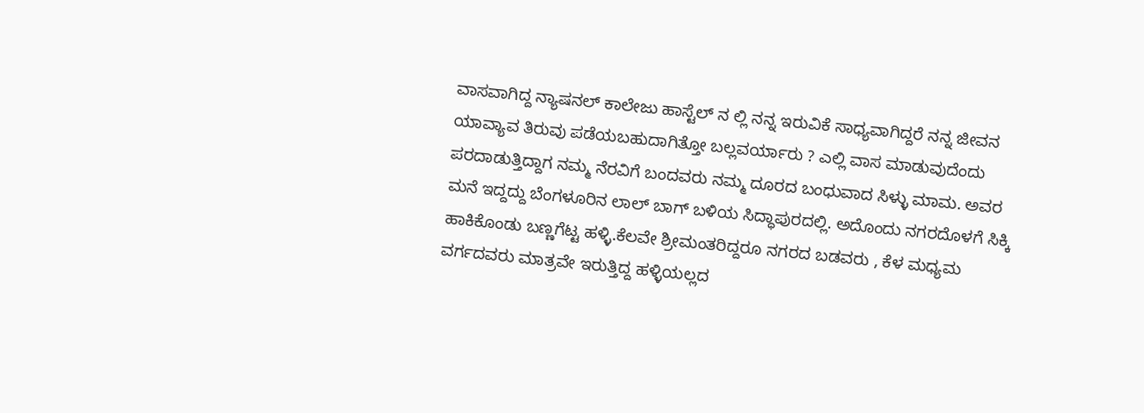ವಾಸವಾಗಿದ್ದ ನ್ಯಾಷನಲ್ ಕಾಲೇಜು ಹಾಸ್ಟೆಲ್ ನ ಲ್ಲಿ ನನ್ನ ಇರುವಿಕೆ ಸಾಧ್ಯವಾಗಿದ್ದರೆ ನನ್ನ ಜೀವನ ಯಾವ್ಯಾವ ತಿರುವು ಪಡೆಯಬಹುದಾಗಿತ್ತೋ ಬಲ್ಲವರ್ಯಾರು ? ಎಲ್ಲಿ ವಾಸ ಮಾಡುವುದೆಂದು ಪರದಾಡುತ್ತಿದ್ದಾಗ ನಮ್ಮ ನೆರವಿಗೆ ಬಂದವರು ನಮ್ಮ ದೂರದ ಬಂಧುವಾದ ಸಿಳ್ಳು ಮಾಮ. ಅವರ ಮನೆ ಇದ್ದದ್ದು ಬೆಂಗಳೂರಿನ ಲಾಲ್ ಬಾಗ್ ಬಳಿಯ ಸಿದ್ಧಾಪುರದಲ್ಲಿ. ಅದೊಂದು ನಗರದೊಳಗೆ ಸಿಕ್ಕಿ ಹಾಕಿಕೊಂಡು ಬಣ್ಣಗೆಟ್ಟ ಹಳ್ಳಿ.ಕೆಲವೇ ಶ್ರೀಮಂತರಿದ್ದರೂ ನಗರದ ಬಡವರು , ಕೆಳ ಮಧ್ಯಮ ವರ್ಗದವರು ಮಾತ್ರವೇ ಇರುತ್ತಿದ್ದ ಹಳ್ಳಿಯಲ್ಲದ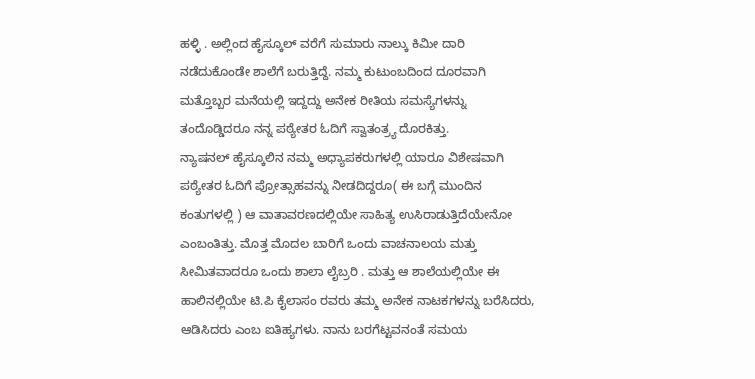ಹಳ್ಳಿ . ಅಲ್ಲಿಂದ ಹೈಸ್ಕೂಲ್ ವರೆಗೆ ಸುಮಾರು ನಾಲ್ಕು ಕಿಮೀ ದಾರಿ ನಡೆದುಕೊಂಡೇ ಶಾಲೆಗೆ ಬರುತ್ತಿದ್ದೆ. ನಮ್ಮ ಕುಟುಂಬದಿಂದ ದೂರವಾಗಿ ಮತ್ತೊಬ್ಬರ ಮನೆಯಲ್ಲಿ ಇದ್ದದ್ದು ಅನೇಕ ರೀತಿಯ ಸಮಸ್ಯೆಗಳನ್ನು ತಂದೊಡ್ಡಿದರೂ ನನ್ನ ಪಠ್ಯೇತರ ಓದಿಗೆ ಸ್ವಾತಂತ್ರ್ಯ ದೊರಕಿತ್ತು.
ನ್ಯಾಷನಲ್ ಹೈಸ್ಕೂಲಿನ ನಮ್ಮ ಅಧ್ಯಾಪಕರುಗಳಲ್ಲಿ ಯಾರೂ ವಿಶೇಷವಾಗಿ ಪಠ್ಯೇತರ ಓದಿಗೆ ಪ್ರೋತ್ಸಾಹವನ್ನು ನೀಡದಿದ್ದರೂ( ಈ ಬಗ್ಗೆ ಮುಂದಿನ ಕಂತುಗಳಲ್ಲಿ ) ಆ ವಾತಾವರಣದಲ್ಲಿಯೇ ಸಾಹಿತ್ಯ ಉಸಿರಾಡುತ್ತಿದೆಯೇನೋ ಎಂಬಂತಿತ್ತು. ಮೊತ್ತ ಮೊದಲ ಬಾರಿಗೆ ಒಂದು ವಾಚನಾಲಯ ಮತ್ತು ಸೀಮಿತವಾದರೂ ಒಂದು ಶಾಲಾ ಲೈಬ್ರರಿ . ಮತ್ತು ಆ ಶಾಲೆಯಲ್ಲಿಯೇ ಈ ಹಾಲಿನಲ್ಲಿಯೇ ಟಿ.ಪಿ ಕೈಲಾಸಂ ರವರು ತಮ್ಮ ಅನೇಕ ನಾಟಕಗಳನ್ನು ಬರೆಸಿದರು, ಆಡಿಸಿದರು ಎಂಬ ಐತಿಹ್ಯಗಳು. ನಾನು ಬರಗೆಟ್ಟವನಂತೆ ಸಮಯ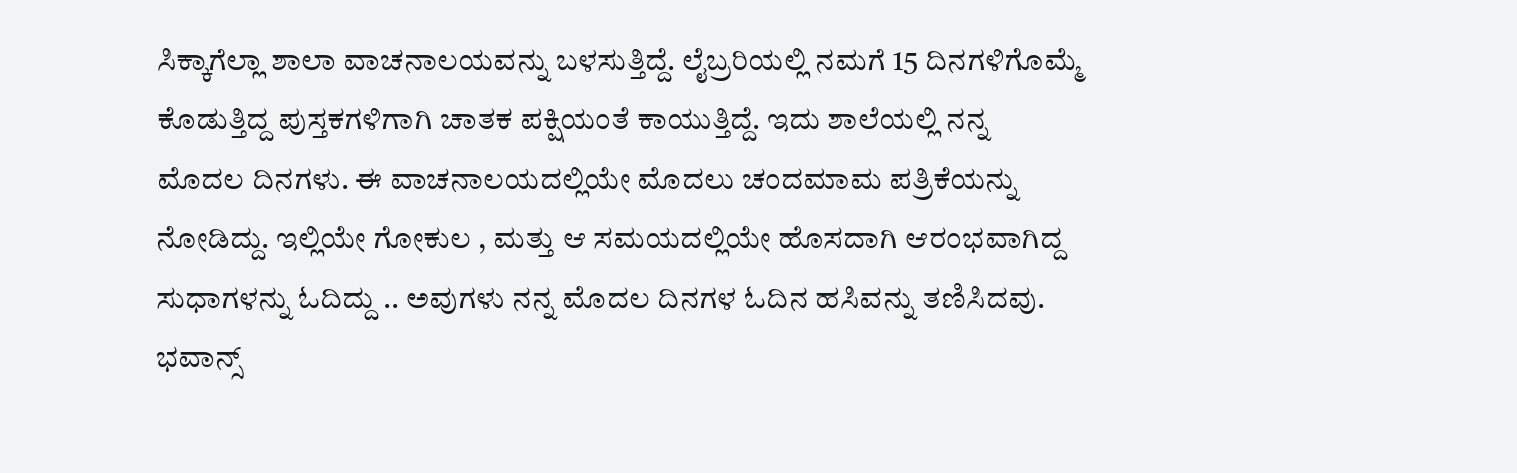ಸಿಕ್ಕಾಗೆಲ್ಲಾ ಶಾಲಾ ವಾಚನಾಲಯವನ್ನು ಬಳಸುತ್ತಿದ್ದೆ. ಲೈಬ್ರರಿಯಲ್ಲಿ ನಮಗೆ 15 ದಿನಗಳಿಗೊಮ್ಮೆ ಕೊಡುತ್ತಿದ್ದ ಪುಸ್ತಕಗಳಿಗಾಗಿ ಚಾತಕ ಪಕ್ಷಿಯಂತೆ ಕಾಯುತ್ತಿದ್ದೆ. ಇದು ಶಾಲೆಯಲ್ಲಿ ನನ್ನ ಮೊದಲ ದಿನಗಳು. ಈ ವಾಚನಾಲಯದಲ್ಲಿಯೇ ಮೊದಲು ಚಂದಮಾಮ ಪತ್ರಿಕೆಯನ್ನು ನೋಡಿದ್ದು. ಇಲ್ಲಿಯೇ ಗೋಕುಲ , ಮತ್ತು ಆ ಸಮಯದಲ್ಲಿಯೇ ಹೊಸದಾಗಿ ಆರಂಭವಾಗಿದ್ದ ಸುಧಾಗಳನ್ನು ಓದಿದ್ದು .. ಅವುಗಳು ನನ್ನ ಮೊದಲ ದಿನಗಳ ಓದಿನ ಹಸಿವನ್ನು ತಣಿಸಿದವು. ಭವಾನ್ಸ್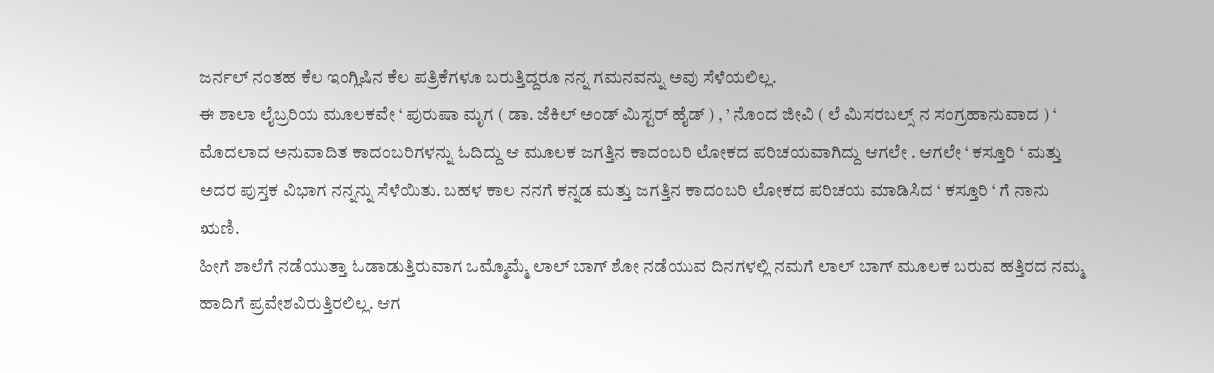ಜರ್ನಲ್ ನಂತಹ ಕೆಲ ಇಂಗ್ಲಿಷಿನ ಕೆಲ ಪತ್ರಿಕೆಗಳೂ ಬರುತ್ತಿದ್ದರೂ ನನ್ನ ಗಮನವನ್ನು ಅವು ಸೆಳೆಯಲಿಲ್ಲ.
ಈ ಶಾಲಾ ಲೈಬ್ರರಿಯ ಮೂಲಕವೇ ‘ ಪುರುಷಾ ಮೃಗ ( ಡಾ. ಜೆಕಿಲ್ ಅಂಡ್ ಮಿಸ್ಟರ್ ಹೈಡ್ ) , ’ ನೊಂದ ಜೀವಿ ( ಲೆ ಮಿಸರಬಲ್ಸ್ ನ ಸಂಗ್ರಹಾನುವಾದ ) ‘ ಮೊದಲಾದ ಅನುವಾದಿತ ಕಾದಂಬರಿಗಳನ್ನು ಓದಿದ್ದು ಆ ಮೂಲಕ ಜಗತ್ತಿನ ಕಾದಂಬರಿ ಲೋಕದ ಪರಿಚಯವಾಗಿದ್ದು ಆಗಲೇ . ಆಗಲೇ ‘ ಕಸ್ತೂರಿ ‘ ಮತ್ತು ಅದರ ಪುಸ್ತಕ ವಿಭಾಗ ನನ್ನನ್ನು ಸೆಳೆಯಿತು. ಬಹಳ ಕಾಲ ನನಗೆ ಕನ್ನಡ ಮತ್ತು ಜಗತ್ತಿನ ಕಾದಂಬರಿ ಲೋಕದ ಪರಿಚಯ ಮಾಡಿಸಿದ ‘ ಕಸ್ತೂರಿ ‘ ಗೆ ನಾನು ಋಣಿ.
ಹೀಗೆ ಶಾಲೆಗೆ ನಡೆಯುತ್ತಾ ಓಡಾಡುತ್ತಿರುವಾಗ ಒಮ್ಮೊಮ್ಮೆ ಲಾಲ್ ಬಾಗ್ ಶೋ ನಡೆಯುವ ದಿನಗಳಲ್ಲಿ ನಮಗೆ ಲಾಲ್ ಬಾಗ್ ಮೂಲಕ ಬರುವ ಹತ್ತಿರದ ನಮ್ಮ ಹಾದಿಗೆ ಪ್ರವೇಶವಿರುತ್ತಿರಲಿಲ್ಲ. ಆಗ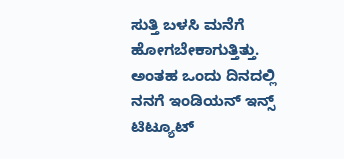ಸುತ್ತಿ ಬಳಸಿ ಮನೆಗೆ ಹೋಗಬೇಕಾಗುತ್ತಿತ್ತು. ಅಂತಹ ಒಂದು ದಿನದಲ್ಲಿ ನನಗೆ ಇಂಡಿಯನ್ ಇನ್ಸ್ ಟಿಟ್ಯೂಟ್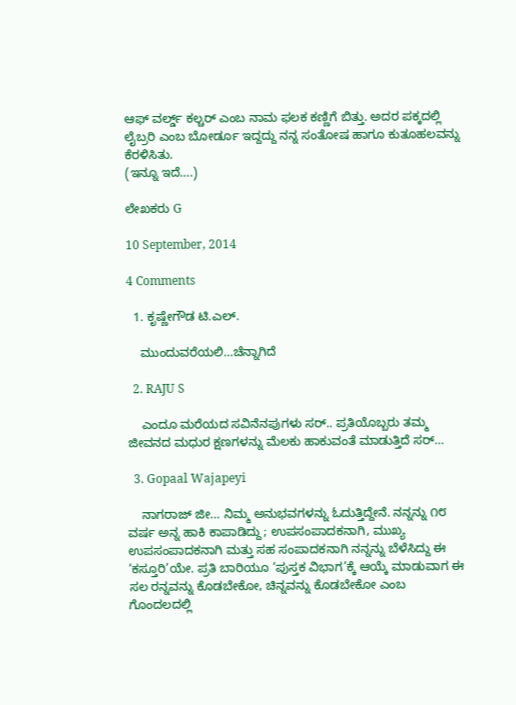ಆಫ್ ವರ್ಲ್ಡ್ ಕಲ್ಚರ್ ಎಂಬ ನಾಮ ಫಲಕ ಕಣ್ಣಿಗೆ ಬಿತ್ತು. ಅದರ ಪಕ್ಕದಲ್ಲಿ ಲೈಬ್ರರಿ ಎಂಬ ಬೋರ್ಡೂ ಇದ್ದದ್ದು ನನ್ನ ಸಂತೋಷ ಹಾಗೂ ಕುತೂಹಲವನ್ನು ಕೆರಳಿಸಿತು.
(ಇನ್ನೂ ಇದೆ….)

ಲೇಖಕರು G

10 September, 2014

4 Comments

  1. ಕೃಷ್ಣೇಗೌಡ ಟಿ.ಎಲ್.

    ಮುಂದುವರೆಯಲಿ…ಚೆನ್ನಾಗಿದೆ

  2. RAJU S

    ಎಂದೂ ಮರೆಯದ ಸವಿನೆನಪುಗಳು ಸರ್.. ಪ್ರತಿಯೊಬ್ಬರು ತಮ್ಮ ಜೀವನದ ಮಧುರ ಕ್ಷಣಗಳನ್ನು ಮೆಲಕು ಹಾಕುವಂತೆ ಮಾಡುತ್ತಿದೆ ಸರ್…

  3. Gopaal Wajapeyi

    ನಾಗರಾಜ್ ಜೀ… ನಿಮ್ಮ ಅನುಭವಗಳನ್ನು ಓದುತ್ತಿದ್ದೇನೆ. ನನ್ನನ್ನು ೧೮ ವರ್ಷ ಅನ್ನ ಹಾಕಿ ಕಾಪಾಡಿದ್ದು; ಉಪಸಂಪಾದಕನಾಗಿ, ಮುಖ್ಯ ಉಪಸಂಪಾದಕನಾಗಿ ಮತ್ತು ಸಹ ಸಂಪಾದಕನಾಗಿ ನನ್ನನ್ನು ಬೆಳೆಸಿದ್ದು ಈ ‘ಕಸ್ತೂರಿ’ಯೇ. ಪ್ರತಿ ಬಾರಿಯೂ ‘ಪುಸ್ತಕ ವಿಭಾಗ’ಕ್ಕೆ ಆಯ್ಕೆ ಮಾಡುವಾಗ ಈ ಸಲ ರನ್ನವನ್ನು ಕೊಡಬೇಕೋ, ಚಿನ್ನವನ್ನು ಕೊಡಬೇಕೋ ಎಂಬ ಗೊಂದಲದಲ್ಲಿ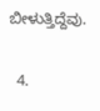ಬೀಳುತ್ತಿದ್ದೆವು.

  4.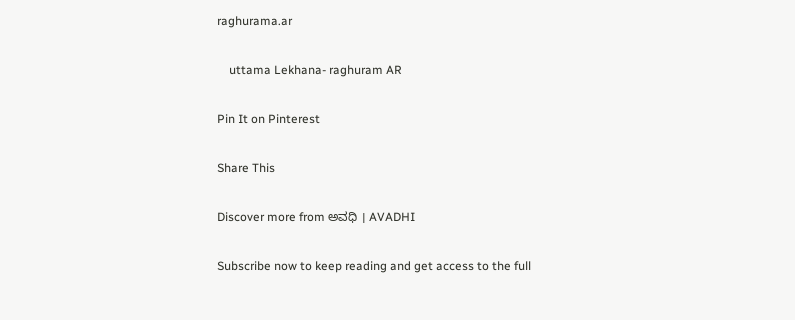raghurama.ar

    uttama Lekhana- raghuram AR

Pin It on Pinterest

Share This

Discover more from ಅವಧಿ । AVADHI

Subscribe now to keep reading and get access to the full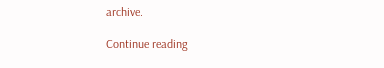archive.

Continue reading